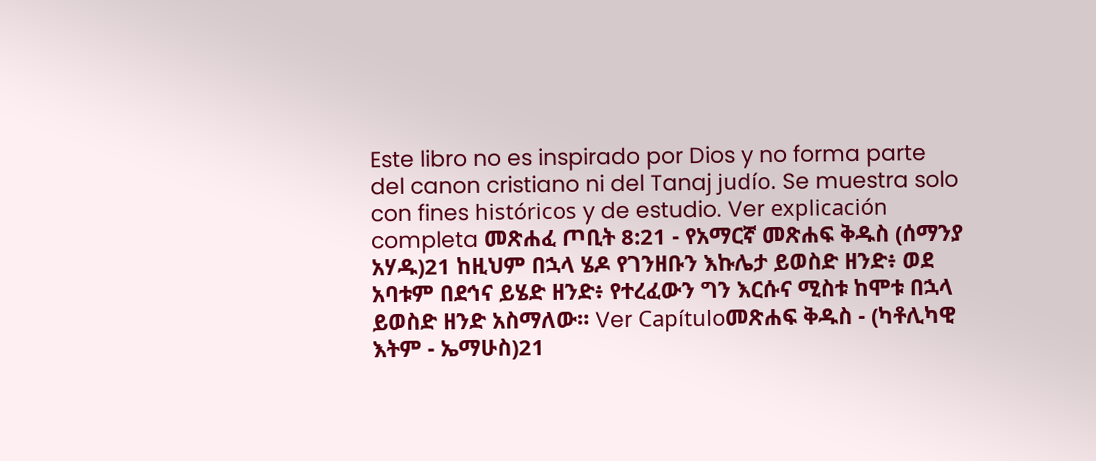Este libro no es inspirado por Dios y no forma parte del canon cristiano ni del Tanaj judío. Se muestra solo con fines históricos y de estudio. Ver explicación completa መጽሐፈ ጦቢት 8:21 - የአማርኛ መጽሐፍ ቅዱስ (ሰማንያ አሃዱ)21 ከዚህም በኋላ ሄዶ የገንዘቡን እኩሌታ ይወስድ ዘንድ፥ ወደ አባቱም በደኅና ይሄድ ዘንድ፥ የተረፈውን ግን እርሱና ሚስቱ ከሞቱ በኋላ ይወስድ ዘንድ አስማለው። Ver Capítuloመጽሐፍ ቅዱስ - (ካቶሊካዊ እትም - ኤማሁስ)21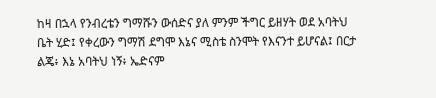ከዛ በኋላ የንብረቴን ግማሹን ውሰድና ያለ ምንም ችግር ይዘሃት ወደ አባትህ ቤት ሂድ፤ የቀረውን ግማሽ ደግሞ እኔና ሚስቴ ስንሞት የእናንተ ይሆናል፤ በርታ ልጄ፥ እኔ አባትህ ነኝ፥ ኤድናም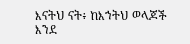እናትህ ናት፥ ከእኀትህ ወላጆች እንደ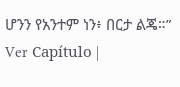ሆንን የአንተም ነን፥ በርታ ልጄ።” Ver Capítulo |